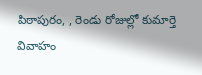పిఠాపురం, , రెండు రోజుల్లో కుమార్తె వివాహం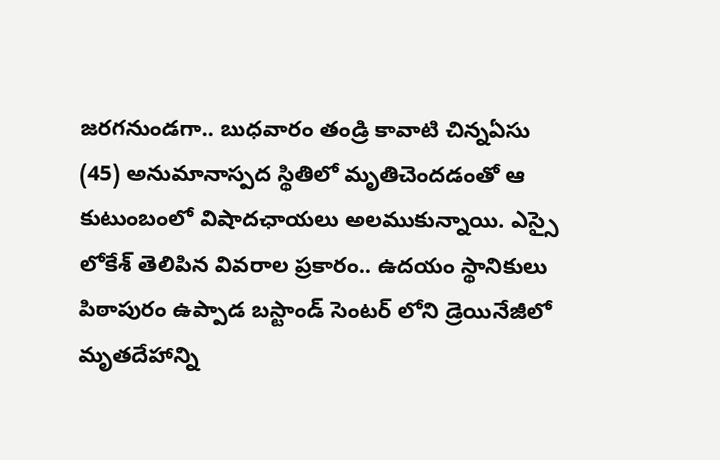జరగనుండగా.. బుధవారం తండ్రి కావాటి చిన్నఏసు (45) అనుమానాస్పద స్థితిలో మృతిచెందడంతో ఆ కుటుంబంలో విషాదఛాయలు అలముకున్నాయి. ఎస్సై లోకేశ్ తెలిపిన వివరాల ప్రకారం.. ఉదయం స్థానికులు పిఠాపురం ఉప్పాడ బస్టాండ్ సెంటర్ లోని డ్రెయినేజీలో మృతదేహాన్ని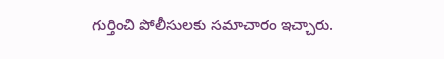గుర్తించి పోలీసులకు సమాచారం ఇచ్చారు.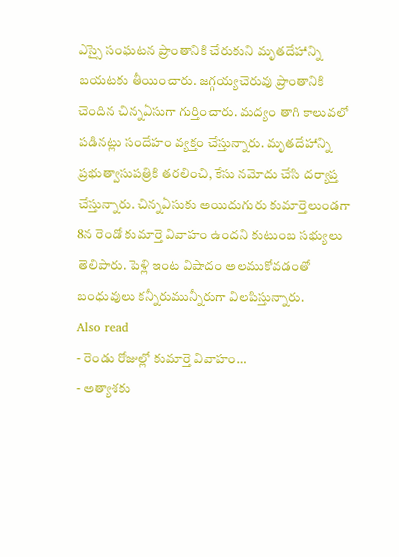ఎస్సై సంఘటన ప్రాంతానికి చేరుకుని మృతదేహాన్ని బయటకు తీయించారు. జగ్గయ్యచెరువు ప్రాంతానికి చెందిన చిన్నఏసుగా గుర్తించారు. మద్యం తాగి కాలువలో పడినట్లు సందేహం వ్యక్తం చేస్తున్నారు. మృతదేహాన్ని ప్రభుత్వాసుపత్రికి తరలించి, కేసు నమోదు చేసి దర్యాప్త చేస్తున్నారు. చిన్నఏసుకు అయిదుగురు కుమార్తెలుండగా 8న రెండో కుమార్తె వివాహం ఉందని కుటుంబ సభ్యులు తెలిపారు. పెళ్లి ఇంట విషాదం అలముకోవడంతో బంధువులు కన్నీరుమున్నీరుగా విలపిస్తున్నారు.
Also read
- రెండు రోజుల్లో కుమార్తె వివాహం…
- అత్యాశకు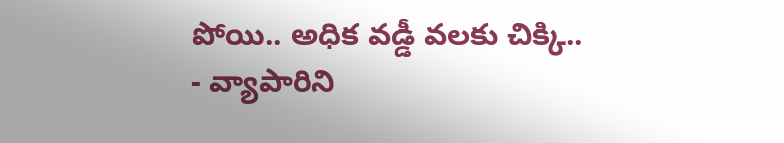పోయి.. అధిక వడ్డీ వలకు చిక్కి..
- వ్యాపారిని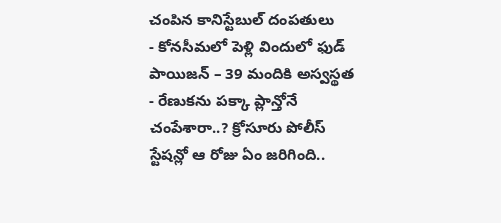చంపిన కానిస్టేబుల్ దంపతులు
- కోనసీమలో పెళ్లి విందులో ఫుడ్ పాయిజన్ – 39 మందికి అస్వస్థత
- రేణుకను పక్కా ప్లాన్తోనే చంపేశారా..? క్రోసూరు పోలీస్ స్టేషన్లో ఆ రోజు ఏం జరిగింది..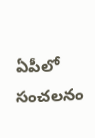ఏపీలో సంచలనం